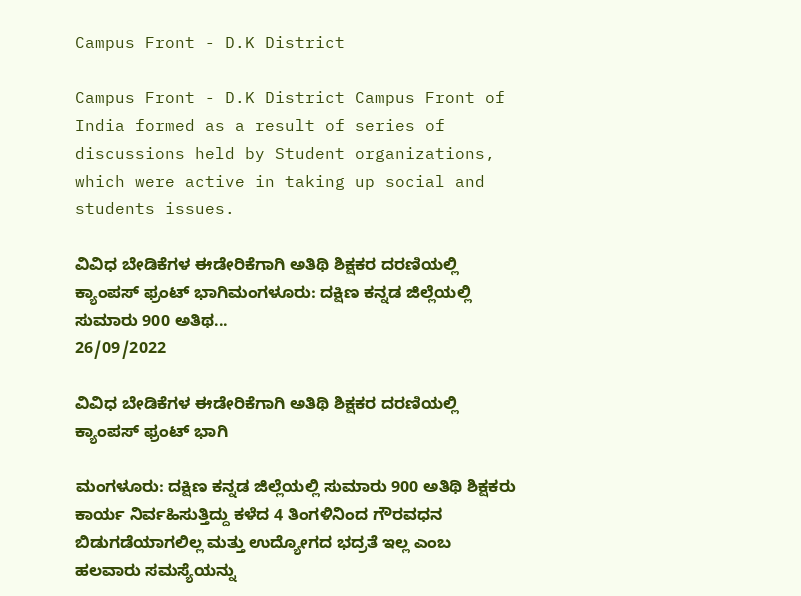Campus Front - D.K District

Campus Front - D.K District Campus Front of India formed as a result of series of discussions held by Student organizations, which were active in taking up social and students issues.

ವಿವಿಧ ಬೇಡಿಕೆಗಳ ಈಡೇರಿಕೆಗಾಗಿ ಅತಿಥಿ ಶಿಕ್ಷಕರ ದರಣಿಯಲ್ಲಿ ಕ್ಯಾಂಪಸ್ ಫ್ರಂಟ್ ಭಾಗಿಮಂಗಳೂರು: ದಕ್ಷಿಣ ಕನ್ನಡ ಜಿಲ್ಲೆಯಲ್ಲಿ ಸುಮಾರು 900 ಅತಿಥ...
26/09/2022

ವಿವಿಧ ಬೇಡಿಕೆಗಳ ಈಡೇರಿಕೆಗಾಗಿ ಅತಿಥಿ ಶಿಕ್ಷಕರ ದರಣಿಯಲ್ಲಿ ಕ್ಯಾಂಪಸ್ ಫ್ರಂಟ್ ಭಾಗಿ

ಮಂಗಳೂರು: ದಕ್ಷಿಣ ಕನ್ನಡ ಜಿಲ್ಲೆಯಲ್ಲಿ ಸುಮಾರು 900 ಅತಿಥಿ ಶಿಕ್ಷಕರು ಕಾರ್ಯ ನಿರ್ವಹಿಸುತ್ತಿದ್ದು ಕಳೆದ 4 ತಿಂಗಳಿನಿಂದ ಗೌರವಧನ ಬಿಡುಗಡೆಯಾಗಲಿಲ್ಲ ಮತ್ತು ಉದ್ಯೋಗದ ಭದ್ರತೆ ಇಲ್ಲ ಎಂಬ ಹಲವಾರು ಸಮಸ್ಯೆಯನ್ನು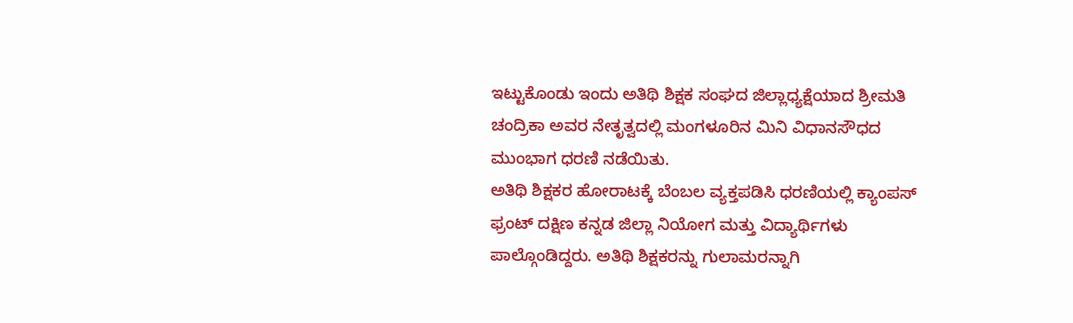ಇಟ್ಟುಕೊಂಡು ಇಂದು ಅತಿಥಿ ಶಿಕ್ಷಕ ಸಂಘದ ಜಿಲ್ಲಾಧ್ಯಕ್ಷೆಯಾದ ಶ್ರೀಮತಿ ಚಂದ್ರಿಕಾ ಅವರ ನೇತೃತ್ವದಲ್ಲಿ ಮಂಗಳೂರಿನ ಮಿನಿ ವಿಧಾನಸೌಧದ ಮುಂಭಾಗ ಧರಣಿ ನಡೆಯಿತು.
ಅತಿಥಿ ಶಿಕ್ಷಕರ ಹೋರಾಟಕ್ಕೆ ಬೆಂಬಲ ವ್ಯಕ್ತಪಡಿಸಿ ಧರಣಿಯಲ್ಲಿ ಕ್ಯಾಂಪಸ್ ಫ್ರಂಟ್ ದಕ್ಷಿಣ ಕನ್ನಡ ಜಿಲ್ಲಾ ನಿಯೋಗ ಮತ್ತು ವಿದ್ಯಾರ್ಥಿಗಳು ಪಾಲ್ಗೊಂಡಿದ್ದರು. ಅತಿಥಿ ಶಿಕ್ಷಕರನ್ನು ಗುಲಾಮರನ್ನಾಗಿ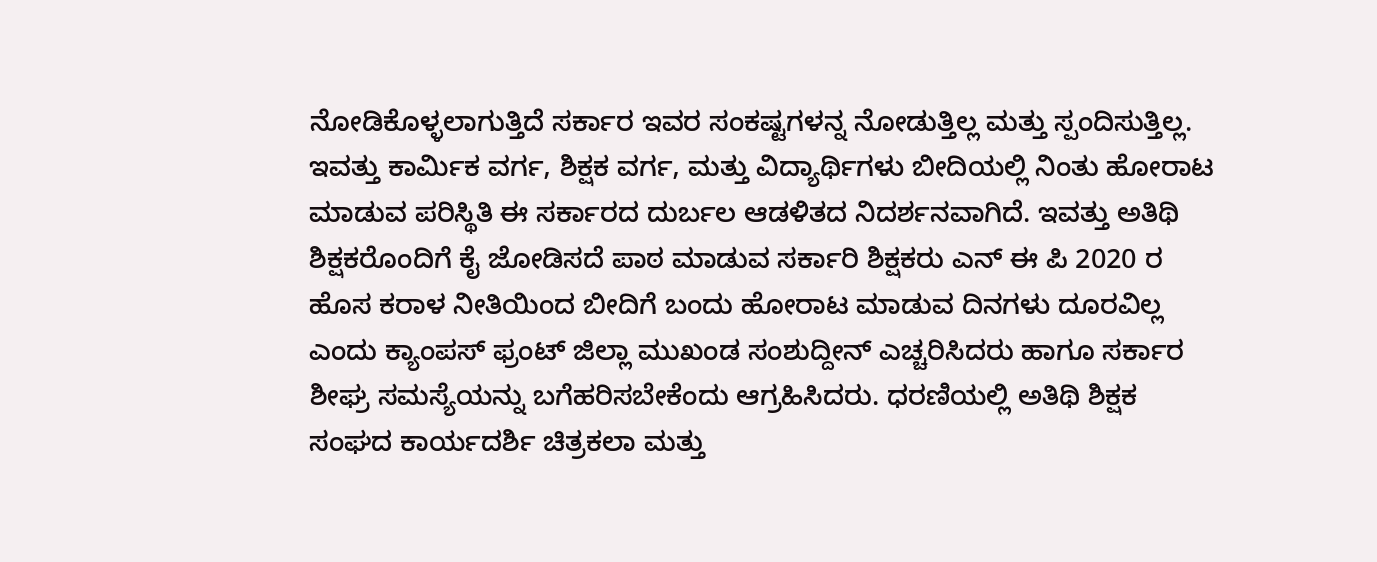ನೋಡಿಕೊಳ್ಳಲಾಗುತ್ತಿದೆ ಸರ್ಕಾರ ಇವರ ಸಂಕಷ್ಟಗಳನ್ನ ನೋಡುತ್ತಿಲ್ಲ ಮತ್ತು ಸ್ಪಂದಿಸುತ್ತಿಲ್ಲ. ಇವತ್ತು ಕಾರ್ಮಿಕ ವರ್ಗ, ಶಿಕ್ಷಕ ವರ್ಗ, ಮತ್ತು ವಿದ್ಯಾರ್ಥಿಗಳು ಬೀದಿಯಲ್ಲಿ ನಿಂತು ಹೋರಾಟ ಮಾಡುವ ಪರಿಸ್ಥಿತಿ ಈ ಸರ್ಕಾರದ ದುರ್ಬಲ ಆಡಳಿತದ ನಿದರ್ಶನವಾಗಿದೆ. ಇವತ್ತು ಅತಿಥಿ ಶಿಕ್ಷಕರೊಂದಿಗೆ ಕೈ ಜೋಡಿಸದೆ ಪಾಠ ಮಾಡುವ ಸರ್ಕಾರಿ ಶಿಕ್ಷಕರು ಎನ್ ಈ ಪಿ 2020 ರ ಹೊಸ ಕರಾಳ ನೀತಿಯಿಂದ ಬೀದಿಗೆ ಬಂದು ಹೋರಾಟ ಮಾಡುವ ದಿನಗಳು ದೂರವಿಲ್ಲ ಎಂದು ಕ್ಯಾಂಪಸ್ ಫ್ರಂಟ್ ಜಿಲ್ಲಾ ಮುಖಂಡ ಸಂಶುದ್ದೀನ್ ಎಚ್ಚರಿಸಿದರು ಹಾಗೂ ಸರ್ಕಾರ ಶೀಘ್ರ ಸಮಸ್ಯೆಯನ್ನು ಬಗೆಹರಿಸಬೇಕೆಂದು ಆಗ್ರಹಿಸಿದರು. ಧರಣಿಯಲ್ಲಿ ಅತಿಥಿ ಶಿಕ್ಷಕ ಸಂಘದ ಕಾರ್ಯದರ್ಶಿ ಚಿತ್ರಕಲಾ ಮತ್ತು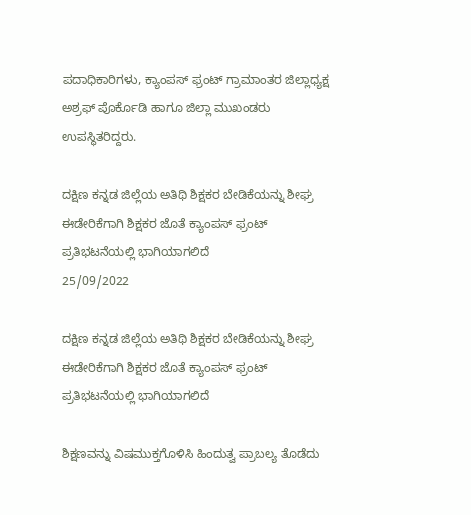ಪದಾಧಿಕಾರಿಗಳು, ಕ್ಯಾಂಪಸ್ ಫ್ರಂಟ್ ಗ್ರಾಮಾಂತರ ಜಿಲ್ಲಾಧ್ಯಕ್ಷ ಅಶ್ರಫ್ ಪೊರ್ಕೊಡಿ ಹಾಗೂ ಜಿಲ್ಲಾ ಮುಖಂಡರು ಉಪಸ್ಥಿತರಿದ್ದರು.

ದಕ್ಷಿಣ ಕನ್ನಡ ಜಿಲ್ಲೆಯ ಅತಿಥಿ ಶಿಕ್ಷಕರ ಬೇಡಿಕೆಯನ್ನು ಶೀಘ್ರ ಈಡೇರಿಕೆಗಾಗಿ ಶಿಕ್ಷಕರ ಜೊತೆ ಕ್ಯಾಂಪಸ್ ಫ್ರಂಟ್ ಪ್ರತಿಭಟನೆಯಲ್ಲಿ ಭಾಗಿಯಾಗಲಿದೆ
25/09/2022

ದಕ್ಷಿಣ ಕನ್ನಡ ಜಿಲ್ಲೆಯ ಅತಿಥಿ ಶಿಕ್ಷಕರ ಬೇಡಿಕೆಯನ್ನು ಶೀಘ್ರ ಈಡೇರಿಕೆಗಾಗಿ ಶಿಕ್ಷಕರ ಜೊತೆ ಕ್ಯಾಂಪಸ್ ಫ್ರಂಟ್ ಪ್ರತಿಭಟನೆಯಲ್ಲಿ ಭಾಗಿಯಾಗಲಿದೆ

ಶಿಕ್ಷಣವನ್ನು ವಿಷಮುಕ್ತಗೊಳಿಸಿ ಹಿಂದುತ್ವ ಪ್ರಾಬಲ್ಯ ತೊಡೆದು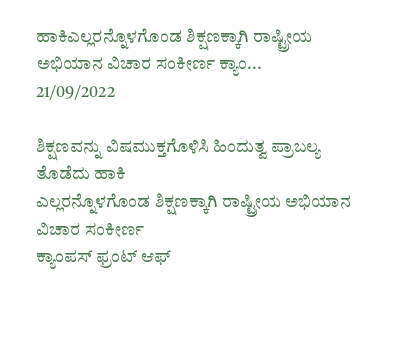ಹಾಕಿಎಲ್ಲರನ್ನೊಳಗೊಂಡ ಶಿಕ್ಷಣಕ್ಕಾಗಿ ರಾಷ್ಟ್ರೀಯ ಅಭಿಯಾನ ವಿಚಾರ ಸಂಕೀರ್ಣ ಕ್ಯಾಂ...
21/09/2022

ಶಿಕ್ಷಣವನ್ನು ವಿಷಮುಕ್ತಗೊಳಿಸಿ ಹಿಂದುತ್ವ ಪ್ರಾಬಲ್ಯ ತೊಡೆದು ಹಾಕಿ
ಎಲ್ಲರನ್ನೊಳಗೊಂಡ ಶಿಕ್ಷಣಕ್ಕಾಗಿ ರಾಷ್ಟ್ರೀಯ ಅಭಿಯಾನ
ವಿಚಾರ ಸಂಕೀರ್ಣ
ಕ್ಯಾಂಪಸ್ ಫ್ರಂಟ್ ಆಫ್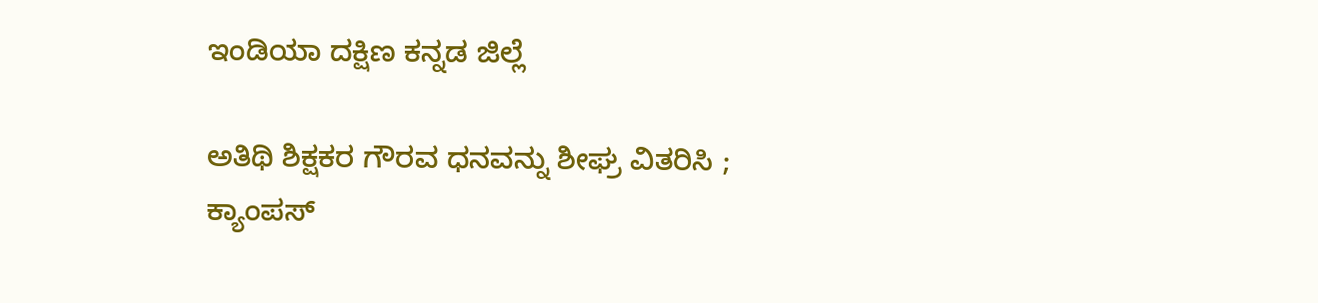ಇಂಡಿಯಾ ದಕ್ಷಿಣ ಕನ್ನಡ ಜಿಲ್ಲೆ

ಅತಿಥಿ ಶಿಕ್ಷಕರ ಗೌರವ ಧನವನ್ನು ಶೀಘ್ರ ವಿತರಿಸಿ ; ಕ್ಯಾಂಪಸ್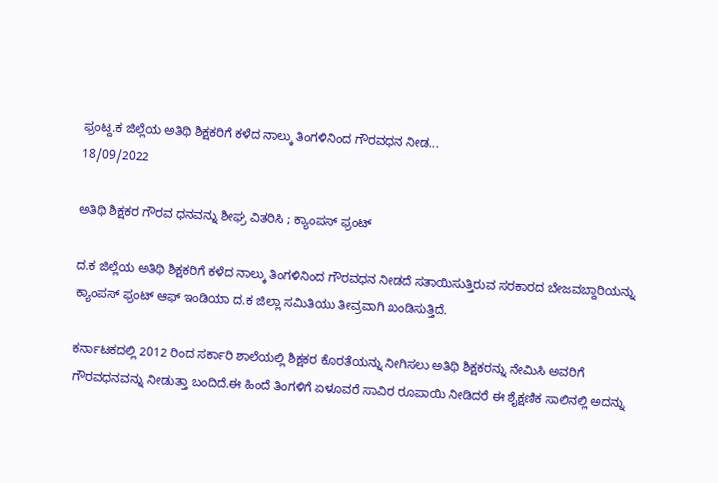ಫ್ರಂಟ್ದ.ಕ ಜಿಲ್ಲೆಯ ಅತಿಥಿ ಶಿಕ್ಷಕರಿಗೆ ಕಳೆದ ನಾಲ್ಕು ತಿಂಗಳಿನಿಂದ ಗೌರವಧನ ನೀಡ...
18/09/2022

ಅತಿಥಿ ಶಿಕ್ಷಕರ ಗೌರವ ಧನವನ್ನು ಶೀಘ್ರ ವಿತರಿಸಿ ; ಕ್ಯಾಂಪಸ್ ಫ್ರಂಟ್

ದ.ಕ ಜಿಲ್ಲೆಯ ಅತಿಥಿ ಶಿಕ್ಷಕರಿಗೆ ಕಳೆದ ನಾಲ್ಕು ತಿಂಗಳಿನಿಂದ ಗೌರವಧನ ನೀಡದೆ ಸತಾಯಿಸುತ್ತಿರುವ ಸರಕಾರದ ಬೇಜವಬ್ದಾರಿಯನ್ನು ಕ್ಯಾಂಪಸ್ ಫ್ರಂಟ್ ಆಫ್ ಇಂಡಿಯಾ ದ.ಕ ಜಿಲ್ಲಾ ಸಮಿತಿಯು ತೀವ್ರವಾಗಿ ಖಂಡಿಸುತ್ತಿದೆ.

ಕರ್ನಾಟಕದಲ್ಲಿ 2012 ರಿಂದ ಸರ್ಕಾರಿ ಶಾಲೆಯಲ್ಲಿ ಶಿಕ್ಷಕರ ಕೊರತೆಯನ್ನು ನೀಗಿಸಲು ಅತಿಥಿ ಶಿಕ್ಷಕರನ್ನು ನೇಮಿಸಿ ಅವರಿಗೆ ಗೌರವಧನವನ್ನು ನೀಡುತ್ತಾ ಬಂದಿದೆ.ಈ ಹಿಂದೆ ತಿಂಗಳಿಗೆ ಏಳೂವರೆ ಸಾವಿರ ರೂಪಾಯಿ ನೀಡಿದರೆ ಈ ಶೈಕ್ಷಣಿಕ ಸಾಲಿನಲ್ಲಿ ಅದನ್ನು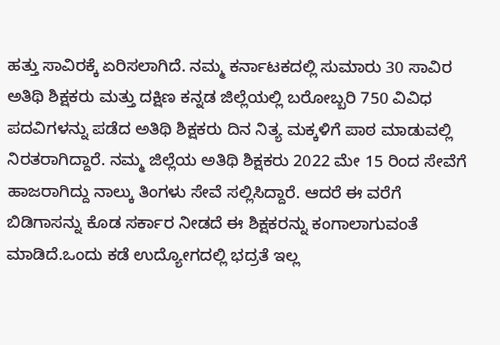ಹತ್ತು ಸಾವಿರಕ್ಕೆ ಏರಿಸಲಾಗಿದೆ. ನಮ್ಮ ಕರ್ನಾಟಕದಲ್ಲಿ ಸುಮಾರು 30 ಸಾವಿರ ಅತಿಥಿ ಶಿಕ್ಷಕರು ಮತ್ತು ದಕ್ಷಿಣ ಕನ್ನಡ ಜಿಲ್ಲೆಯಲ್ಲಿ ಬರೋಬ್ಬರಿ 750 ವಿವಿಧ ಪದವಿಗಳನ್ನು ಪಡೆದ ಅತಿಥಿ ಶಿಕ್ಷಕರು ದಿನ ನಿತ್ಯ ಮಕ್ಕಳಿಗೆ ಪಾಠ ಮಾಡುವಲ್ಲಿ ನಿರತರಾಗಿದ್ದಾರೆ. ನಮ್ಮ ಜಿಲ್ಲೆಯ ಅತಿಥಿ ಶಿಕ್ಷಕರು 2022 ಮೇ 15 ರಿಂದ ಸೇವೆಗೆ ಹಾಜರಾಗಿದ್ದು ನಾಲ್ಕು ತಿಂಗಳು ಸೇವೆ ಸಲ್ಲಿಸಿದ್ದಾರೆ. ಆದರೆ ಈ ವರೆಗೆ ಬಿಡಿಗಾಸನ್ನು ಕೊಡ ಸರ್ಕಾರ ನೀಡದೆ ಈ ಶಿಕ್ಷಕರನ್ನು ಕಂಗಾಲಾಗುವಂತೆ ಮಾಡಿದೆ.ಒಂದು ಕಡೆ ಉದ್ಯೋಗದಲ್ಲಿ ಭದ್ರತೆ ಇಲ್ಲ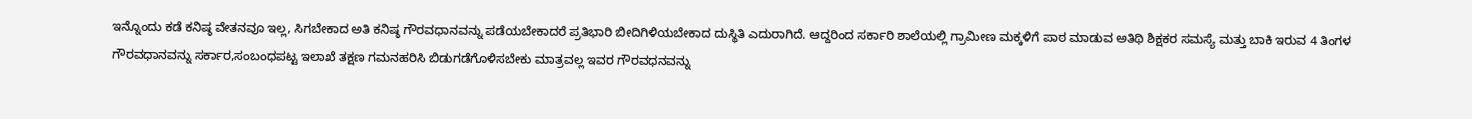ಇನ್ನೊಂದು ಕಡೆ ಕನಿಷ್ಠ ವೇತನವೂ ಇಲ್ಲ, ಸಿಗಬೇಕಾದ ಅತಿ ಕನಿಷ್ಠ ಗೌರವಧಾನವನ್ನು ಪಡೆಯಬೇಕಾದರೆ ಪ್ರತಿಭಾರಿ ಬೀದಿಗಿಳಿಯಬೇಕಾದ ದುಸ್ಥಿತಿ ಎದುರಾಗಿದೆ. ಆದ್ದರಿಂದ ಸರ್ಕಾರಿ ಶಾಲೆಯಲ್ಲಿ ಗ್ರಾಮೀಣ ಮಕ್ಕಳಿಗೆ ಪಾಠ ಮಾಡುವ ಅತಿಥಿ ಶಿಕ್ಷಕರ ಸಮಸ್ಯೆ ಮತ್ತು ಬಾಕಿ ಇರುವ 4 ತಿಂಗಳ ಗೌರವಧಾನವನ್ನು ಸರ್ಕಾರ,ಸಂಬಂಧಪಟ್ಟ ಇಲಾಖೆ ತಕ್ಷಣ ಗಮನಹರಿಸಿ ಬಿಡುಗಡೆಗೊಳಿಸಬೇಕು ಮಾತ್ರವಲ್ಲ ಇವರ ಗೌರವಧನವನ್ನು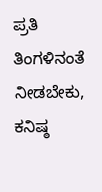ಪ್ರತಿ ತಿಂಗಳಿನಂತೆ ನೀಡಬೇಕು, ಕನಿಷ್ಠ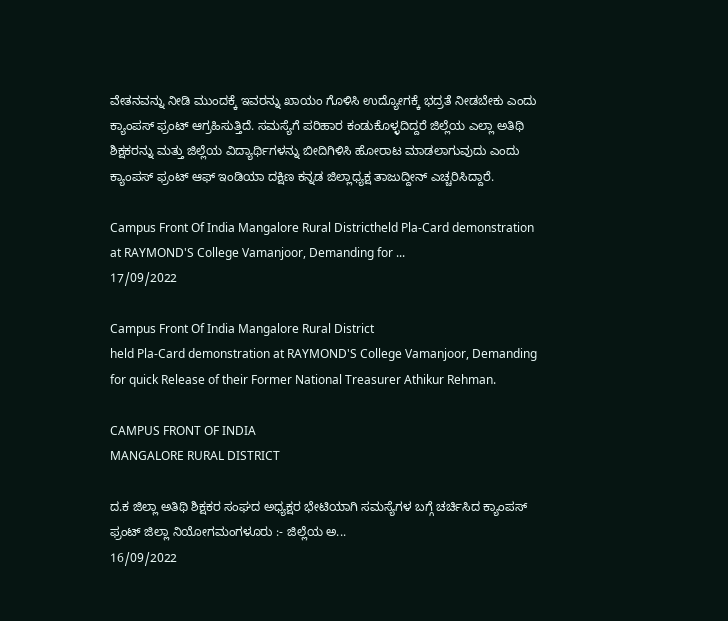ವೇತನವನ್ನು ನೀಡಿ ಮುಂದಕ್ಕೆ ಇವರನ್ನು ಖಾಯಂ ಗೊಳಿಸಿ ಉದ್ಯೋಗಕ್ಕೆ ಭದ್ರತೆ ನೀಡಬೇಕು ಎಂದು ಕ್ಯಾಂಪಸ್ ಫ್ರಂಟ್ ಆಗ್ರಹಿಸುತ್ತಿದೆ. ಸಮಸ್ಯೆಗೆ ಪರಿಹಾರ ಕಂಡುಕೊಳ್ಳದಿದ್ದರೆ ಜಿಲ್ಲೆಯ ಎಲ್ಲಾ ಅತಿಥಿ ಶಿಕ್ಷಕರನ್ನು ಮತ್ತು ಜಿಲ್ಲೆಯ ವಿದ್ಯಾರ್ಥಿಗಳನ್ನು ಬೀದಿಗಿಳಿಸಿ ಹೋರಾಟ ಮಾಡಲಾಗುವುದು ಎಂದು ಕ್ಯಾಂಪಸ್ ಫ್ರಂಟ್ ಆಫ್ ಇಂಡಿಯಾ ದಕ್ಷಿಣ ಕನ್ನಡ ಜಿಲ್ಲಾಧ್ಯಕ್ಷ ತಾಜುದ್ದೀನ್ ಎಚ್ಚರಿಸಿದ್ದಾರೆ.

Campus Front Of India Mangalore Rural Districtheld Pla-Card demonstration at RAYMOND'S College Vamanjoor, Demanding for ...
17/09/2022

Campus Front Of India Mangalore Rural District
held Pla-Card demonstration at RAYMOND'S College Vamanjoor, Demanding for quick Release of their Former National Treasurer Athikur Rehman.

CAMPUS FRONT OF INDIA
MANGALORE RURAL DISTRICT

ದ.ಕ ಜಿಲ್ಲಾ ಅತಿಥಿ ಶಿಕ್ಷಕರ ಸಂಘದ ಅಧ್ಯಕ್ಷರ ಭೇಟಿಯಾಗಿ ಸಮಸ್ಯೆಗಳ ಬಗ್ಗೆ ಚರ್ಚಿಸಿದ ಕ್ಯಾಂಪಸ್ ಫ್ರಂಟ್ ಜಿಲ್ಲಾ ನಿಯೋಗಮಂಗಳೂರು :- ಜಿಲ್ಲೆಯ ಅ...
16/09/2022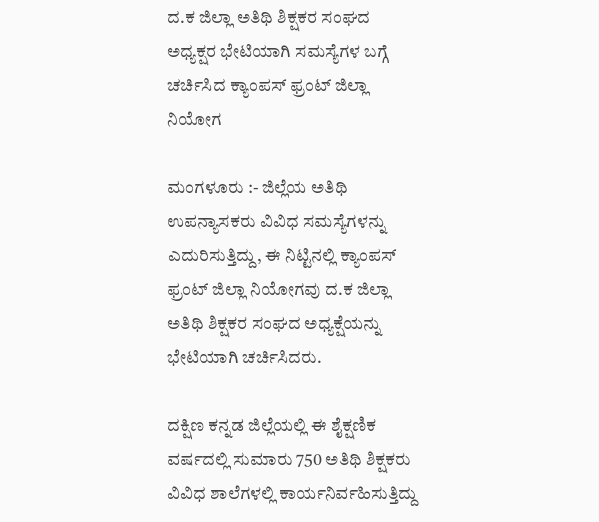ದ.ಕ ಜಿಲ್ಲಾ ಅತಿಥಿ ಶಿಕ್ಷಕರ ಸಂಘದ ಅಧ್ಯಕ್ಷರ ಭೇಟಿಯಾಗಿ ಸಮಸ್ಯೆಗಳ ಬಗ್ಗೆ ಚರ್ಚಿಸಿದ ಕ್ಯಾಂಪಸ್ ಫ್ರಂಟ್ ಜಿಲ್ಲಾ ನಿಯೋಗ

ಮಂಗಳೂರು :- ಜಿಲ್ಲೆಯ ಅತಿಥಿ ಉಪನ್ಯಾಸಕರು ವಿವಿಧ ಸಮಸ್ಯೆಗಳನ್ನು ಎದುರಿಸುತ್ತಿದ್ದು, ಈ ನಿಟ್ಟಿನಲ್ಲಿ ಕ್ಯಾಂಪಸ್ ಫ್ರಂಟ್ ಜಿಲ್ಲಾ ನಿಯೋಗವು ದ.ಕ ಜಿಲ್ಲಾ ಅತಿಥಿ ಶಿಕ್ಷಕರ ಸಂಘದ ಅಧ್ಯಕ್ಷೆಯನ್ನು ಭೇಟಿಯಾಗಿ ಚರ್ಚಿಸಿದರು.

ದಕ್ಷಿಣ ಕನ್ನಡ ಜಿಲ್ಲೆಯಲ್ಲಿ ಈ ಶೈಕ್ಷಣಿಕ ವರ್ಷದಲ್ಲಿ ಸುಮಾರು 750 ಅತಿಥಿ ಶಿಕ್ಷಕರು ವಿವಿಧ ಶಾಲೆಗಳಲ್ಲಿ ಕಾರ್ಯನಿರ್ವಹಿಸುತ್ತಿದ್ದು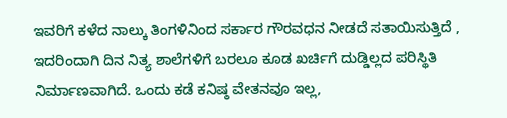ಇವರಿಗೆ ಕಳೆದ ನಾಲ್ಕು ತಿಂಗಳಿನಿಂದ ಸರ್ಕಾರ ಗೌರವಧನ ನೀಡದೆ ಸತಾಯಿಸುತ್ತಿದೆ , ಇದರಿಂದಾಗಿ ದಿನ ನಿತ್ಯ ಶಾಲೆಗಳಿಗೆ ಬರಲೂ ಕೂಡ ಖರ್ಚಿಗೆ ದುಡ್ಡಿಲ್ಲದ ಪರಿಸ್ಥಿತಿ ನಿರ್ಮಾಣವಾಗಿದೆ. ಒಂದು ಕಡೆ ಕನಿಷ್ಠ ವೇತನವೂ ಇಲ್ಲ,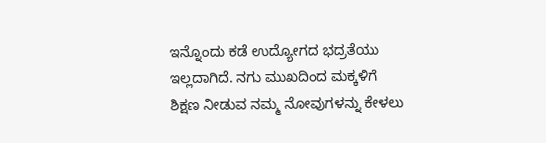ಇನ್ನೊಂದು ಕಡೆ ಉದ್ಯೋಗದ ಭದ್ರತೆಯು ಇಲ್ಲದಾಗಿದೆ. ನಗು ಮುಖದಿಂದ ಮಕ್ಕಳಿಗೆ ಶಿಕ್ಷಣ ನೀಡುವ ನಮ್ಮ ನೋವುಗಳನ್ನು ಕೇಳಲು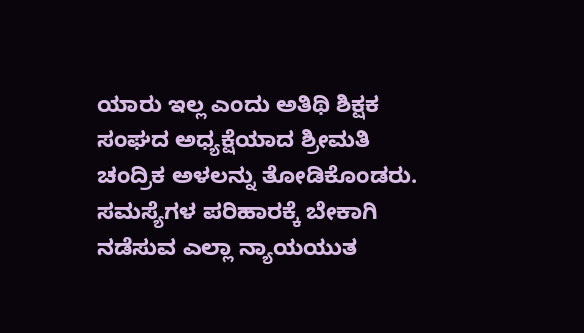ಯಾರು ಇಲ್ಲ ಎಂದು ಅತಿಥಿ ಶಿಕ್ಷಕ ಸಂಘದ ಅಧ್ಯಕ್ಷೆಯಾದ ಶ್ರೀಮತಿ ಚಂದ್ರಿಕ ಅಳಲನ್ನು ತೋಡಿಕೊಂಡರು. ಸಮಸ್ಯೆಗಳ ಪರಿಹಾರಕ್ಕೆ ಬೇಕಾಗಿ ನಡೆಸುವ ಎಲ್ಲಾ ನ್ಯಾಯಯುತ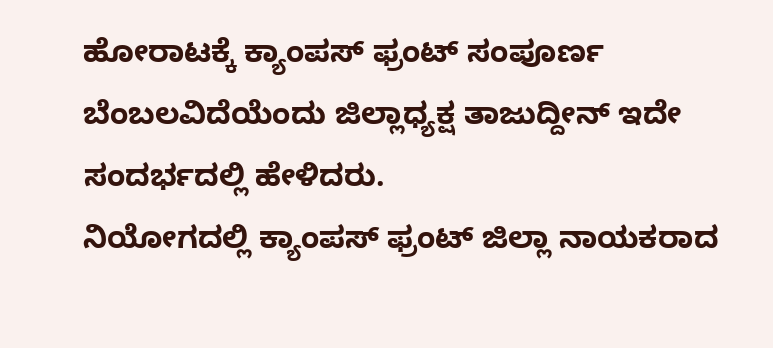ಹೋರಾಟಕ್ಕೆ ಕ್ಯಾಂಪಸ್ ಫ್ರಂಟ್ ಸಂಪೂರ್ಣ ಬೆಂಬಲವಿದೆಯೆಂದು ಜಿಲ್ಲಾಧ್ಯಕ್ಷ ತಾಜುದ್ದೀನ್ ಇದೇ ಸಂದರ್ಭದಲ್ಲಿ ಹೇಳಿದರು.
ನಿಯೋಗದಲ್ಲಿ ಕ್ಯಾಂಪಸ್ ಫ್ರಂಟ್ ಜಿಲ್ಲಾ ನಾಯಕರಾದ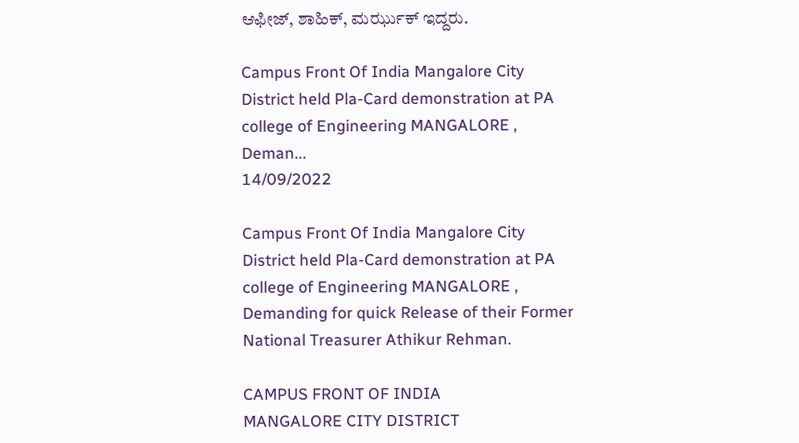ಆಫೀಜ್, ಶಾಹಿಕ್, ಮರ್ಝುಕ್ ಇದ್ದರು.

Campus Front Of India Mangalore City District held Pla-Card demonstration at PA college of Engineering MANGALORE , Deman...
14/09/2022

Campus Front Of India Mangalore City District held Pla-Card demonstration at PA college of Engineering MANGALORE , Demanding for quick Release of their Former National Treasurer Athikur Rehman.

CAMPUS FRONT OF INDIA
MANGALORE CITY DISTRICT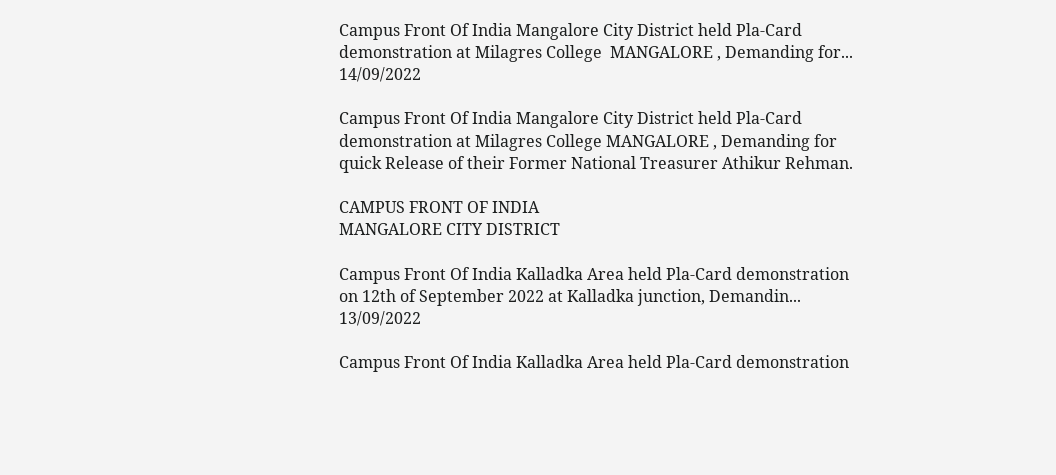Campus Front Of India Mangalore City District held Pla-Card demonstration at Milagres College  MANGALORE , Demanding for...
14/09/2022

Campus Front Of India Mangalore City District held Pla-Card demonstration at Milagres College MANGALORE , Demanding for quick Release of their Former National Treasurer Athikur Rehman.

CAMPUS FRONT OF INDIA
MANGALORE CITY DISTRICT

Campus Front Of India Kalladka Area held Pla-Card demonstration on 12th of September 2022 at Kalladka junction, Demandin...
13/09/2022

Campus Front Of India Kalladka Area held Pla-Card demonstration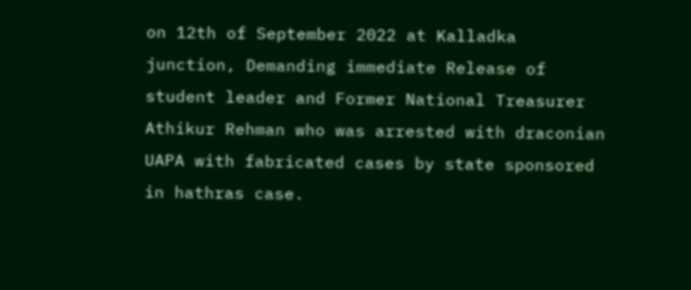on 12th of September 2022 at Kalladka junction, Demanding immediate Release of student leader and Former National Treasurer Athikur Rehman who was arrested with draconian UAPA with fabricated cases by state sponsored in hathras case.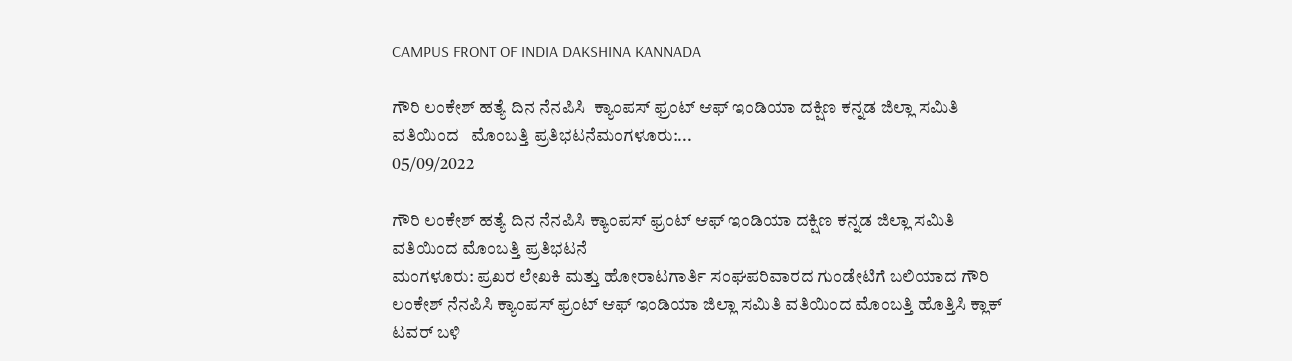CAMPUS FRONT OF INDIA DAKSHINA KANNADA

ಗೌರಿ ಲಂಕೇಶ್ ಹತ್ಯೆ ದಿನ ನೆನಪಿಸಿ  ಕ್ಯಾಂಪಸ್ ಫ್ರಂಟ್ ಆಫ್ ಇಂಡಿಯಾ ದಕ್ಷಿಣ ಕನ್ನಡ ಜಿಲ್ಲಾ ಸಮಿತಿ ವತಿಯಿಂದ   ಮೊಂಬತ್ತಿ ಪ್ರತಿಭಟನೆಮಂಗಳೂರು:...
05/09/2022

ಗೌರಿ ಲಂಕೇಶ್ ಹತ್ಯೆ ದಿನ ನೆನಪಿಸಿ ಕ್ಯಾಂಪಸ್ ಫ್ರಂಟ್ ಆಫ್ ಇಂಡಿಯಾ ದಕ್ಷಿಣ ಕನ್ನಡ ಜಿಲ್ಲಾ ಸಮಿತಿ ವತಿಯಿಂದ ಮೊಂಬತ್ತಿ ಪ್ರತಿಭಟನೆ
ಮಂಗಳೂರು: ಪ್ರಖರ ಲೇಖಕಿ ಮತ್ತು ಹೋರಾಟಗಾರ್ತಿ ಸಂಘಪರಿವಾರದ ಗುಂಡೇಟಿಗೆ ಬಲಿಯಾದ ಗೌರಿ ಲಂಕೇಶ್ ನೆನಪಿಸಿ ಕ್ಯಾಂಪಸ್ ಫ್ರಂಟ್ ಆಫ್ ಇಂಡಿಯಾ ಜಿಲ್ಲಾ ಸಮಿತಿ ವತಿಯಿಂದ ಮೊಂಬತ್ತಿ ಹೊತ್ತಿಸಿ ಕ್ಲಾಕ್ ಟವರ್ ಬಳಿ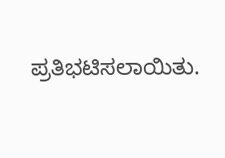ಪ್ರತಿಭಟಿಸಲಾಯಿತು.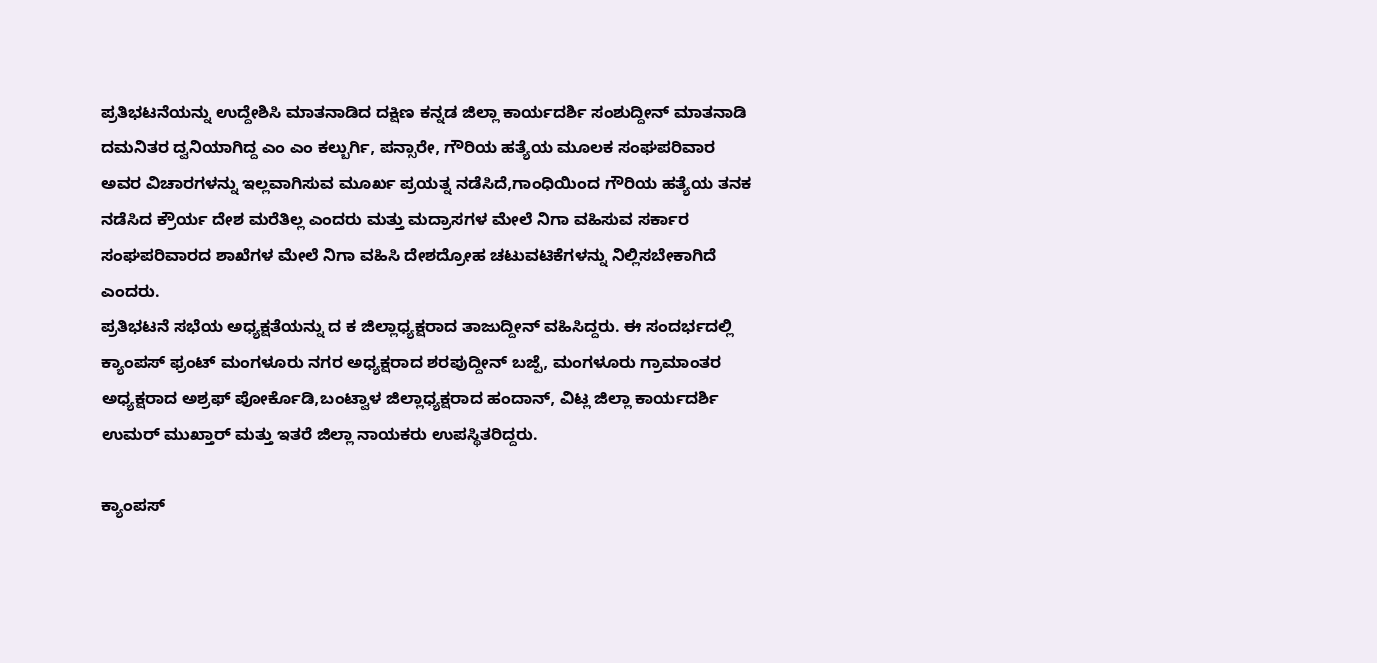ಪ್ರತಿಭಟನೆಯನ್ನು ಉದ್ದೇಶಿಸಿ ಮಾತನಾಡಿದ ದಕ್ಷಿಣ ಕನ್ನಡ ಜಿಲ್ಲಾ ಕಾರ್ಯದರ್ಶಿ ಸಂಶುದ್ದೀನ್ ಮಾತನಾಡಿ ದಮನಿತರ ದ್ವನಿಯಾಗಿದ್ದ ಎಂ ಎಂ ಕಲ್ಬುರ್ಗಿ, ಪನ್ಸಾರೇ, ಗೌರಿಯ ಹತ್ಯೆಯ ಮೂಲಕ ಸಂಘಪರಿವಾರ ಅವರ ವಿಚಾರಗಳನ್ನು ಇಲ್ಲವಾಗಿಸುವ ಮೂರ್ಖ ಪ್ರಯತ್ನ ನಡೆಸಿದೆ,ಗಾಂಧಿಯಿಂದ ಗೌರಿಯ ಹತ್ಯೆಯ ತನಕ ನಡೆಸಿದ ಕ್ರೌರ್ಯ ದೇಶ ಮರೆತಿಲ್ಲ ಎಂದರು ಮತ್ತು ಮದ್ರಾಸಗಳ ಮೇಲೆ ನಿಗಾ ವಹಿಸುವ ಸರ್ಕಾರ ಸಂಘಪರಿವಾರದ ಶಾಖೆಗಳ ಮೇಲೆ ನಿಗಾ ವಹಿಸಿ ದೇಶದ್ರೋಹ ಚಟುವಟಿಕೆಗಳನ್ನು ನಿಲ್ಲಿಸಬೇಕಾಗಿದೆ ಎಂದರು.
ಪ್ರತಿಭಟನೆ ಸಭೆಯ ಅಧ್ಯಕ್ಷತೆಯನ್ನು ದ ಕ ಜಿಲ್ಲಾಧ್ಯಕ್ಷರಾದ ತಾಜುದ್ದೀನ್ ವಹಿಸಿದ್ದರು. ಈ ಸಂದರ್ಭದಲ್ಲಿ ಕ್ಯಾಂಪಸ್ ಫ್ರಂಟ್ ಮಂಗಳೂರು ನಗರ ಅಧ್ಯಕ್ಷರಾದ ಶರಪುದ್ದೀನ್ ಬಜ್ಪೆ, ಮಂಗಳೂರು ಗ್ರಾಮಾಂತರ ಅಧ್ಯಕ್ಷರಾದ ಅಶ್ರಫ್ ಪೋರ್ಕೊಡಿ,ಬಂಟ್ವಾಳ ಜಿಲ್ಲಾಧ್ಯಕ್ಷರಾದ ಹಂದಾನ್, ವಿಟ್ಲ ಜಿಲ್ಲಾ ಕಾರ್ಯದರ್ಶಿ ಉಮರ್ ಮುಖ್ತಾರ್ ಮತ್ತು ಇತರೆ ಜಿಲ್ಲಾ ನಾಯಕರು ಉಪಸ್ಥಿತರಿದ್ದರು.

ಕ್ಯಾಂಪಸ್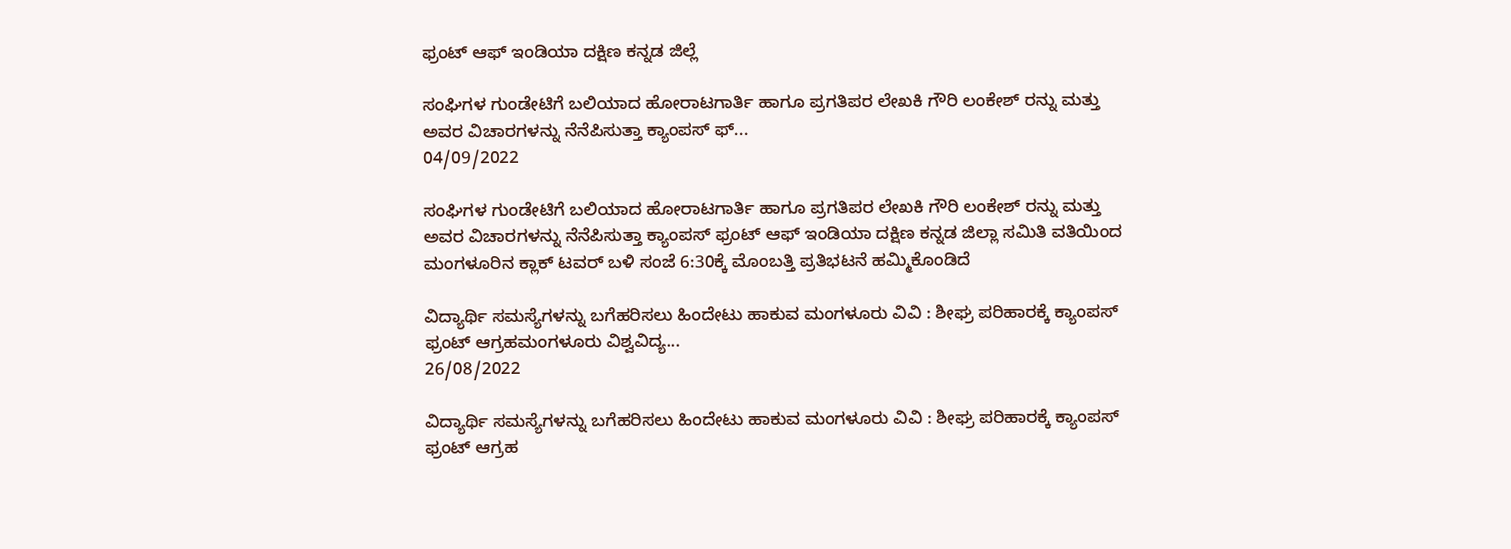ಫ್ರಂಟ್ ಆಫ್ ಇಂಡಿಯಾ ದಕ್ಷಿಣ ಕನ್ನಡ ಜಿಲ್ಲೆ

ಸಂಘಿಗಳ ಗುಂಡೇಟಿಗೆ ಬಲಿಯಾದ ಹೋರಾಟಗಾರ್ತಿ ಹಾಗೂ ಪ್ರಗತಿಪರ ಲೇಖಕಿ ಗೌರಿ ಲಂಕೇಶ್ ರನ್ನು ಮತ್ತು ಅವರ ವಿಚಾರಗಳನ್ನು ನೆನೆಪಿಸುತ್ತಾ ಕ್ಯಾಂಪಸ್ ಫ್...
04/09/2022

ಸಂಘಿಗಳ ಗುಂಡೇಟಿಗೆ ಬಲಿಯಾದ ಹೋರಾಟಗಾರ್ತಿ ಹಾಗೂ ಪ್ರಗತಿಪರ ಲೇಖಕಿ ಗೌರಿ ಲಂಕೇಶ್ ರನ್ನು ಮತ್ತು ಅವರ ವಿಚಾರಗಳನ್ನು ನೆನೆಪಿಸುತ್ತಾ ಕ್ಯಾಂಪಸ್ ಫ್ರಂಟ್ ಆಫ್ ಇಂಡಿಯಾ ದಕ್ಷಿಣ ಕನ್ನಡ ಜಿಲ್ಲಾ ಸಮಿತಿ ವತಿಯಿಂದ ಮಂಗಳೂರಿನ ಕ್ಲಾಕ್ ಟವರ್ ಬಳಿ ಸಂಜೆ 6:30ಕ್ಕೆ ಮೊಂಬತ್ತಿ ಪ್ರತಿಭಟನೆ ಹಮ್ಮಿಕೊಂಡಿದೆ

ವಿದ್ಯಾರ್ಥಿ‌ ಸಮಸ್ಯೆಗಳನ್ನು ಬಗೆಹರಿಸಲು ಹಿಂದೇಟು ಹಾಕುವ ಮಂಗಳೂರು ವಿವಿ : ಶೀಘ್ರ ಪರಿಹಾರಕ್ಕೆ ಕ್ಯಾಂಪಸ್ ಫ್ರಂಟ್ ಆಗ್ರಹಮಂಗಳೂರು ವಿಶ್ವವಿದ್ಯ...
26/08/2022

ವಿದ್ಯಾರ್ಥಿ‌ ಸಮಸ್ಯೆಗಳನ್ನು ಬಗೆಹರಿಸಲು ಹಿಂದೇಟು ಹಾಕುವ ಮಂಗಳೂರು ವಿವಿ : ಶೀಘ್ರ ಪರಿಹಾರಕ್ಕೆ ಕ್ಯಾಂಪಸ್ ಫ್ರಂಟ್ ಆಗ್ರಹ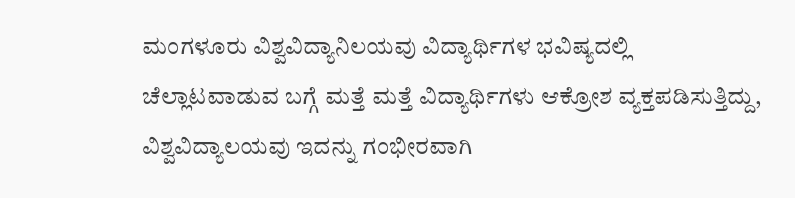ಮಂಗಳೂರು ವಿಶ್ವವಿದ್ಯಾನಿಲಯವು ವಿದ್ಯಾರ್ಥಿಗಳ ಭವಿಷ್ಯದಲ್ಲಿ ಚೆಲ್ಲಾಟವಾಡುವ ಬಗ್ಗೆ ಮತ್ತೆ ಮತ್ತೆ ವಿದ್ಯಾರ್ಥಿಗಳು ಆಕ್ರೋಶ ವ್ಯಕ್ತಪಡಿಸುತ್ತಿದ್ದು, ವಿಶ್ವವಿದ್ಯಾಲಯವು ಇದನ್ನು ಗಂಭೀರವಾಗಿ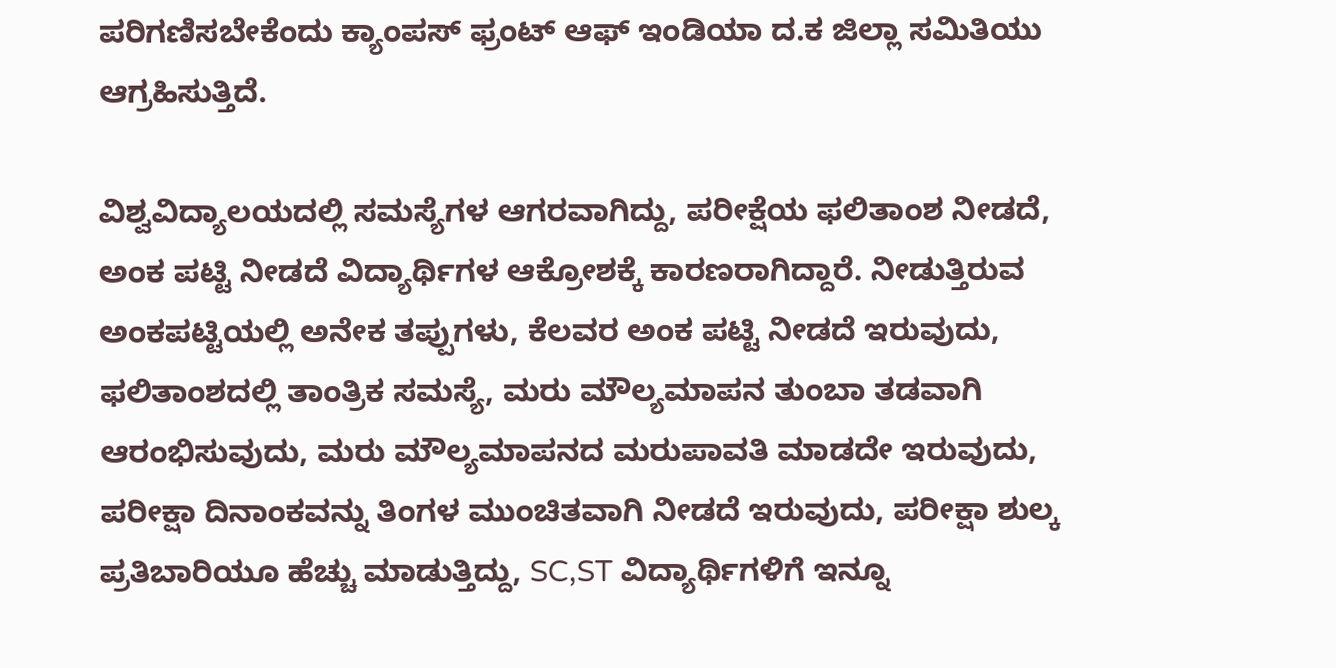ಪರಿಗಣಿಸಬೇಕೆಂದು ಕ್ಯಾಂಪಸ್ ಫ್ರಂಟ್ ಆಫ್‌ ಇಂಡಿಯಾ ದ.ಕ ಜಿಲ್ಲಾ ಸಮಿತಿಯು ಆಗ್ರಹಿಸುತ್ತಿದೆ.

ವಿಶ್ವವಿದ್ಯಾಲಯದಲ್ಲಿ ಸಮಸ್ಯೆಗಳ ಆಗರವಾಗಿದ್ದು, ಪರೀಕ್ಷೆಯ ಫಲಿತಾಂಶ ನೀಡದೆ, ಅಂಕ ಪಟ್ಟಿ ನೀಡದೆ ವಿದ್ಯಾರ್ಥಿಗಳ ಆಕ್ರೋಶಕ್ಕೆ ಕಾರಣರಾಗಿದ್ದಾರೆ. ನೀಡುತ್ತಿರುವ ಅಂಕಪಟ್ಟಿಯಲ್ಲಿ ಅನೇಕ ತಪ್ಪುಗಳು, ಕೆಲವರ ಅಂಕ ಪಟ್ಟಿ‌ ನೀಡದೆ ಇರುವುದು, ಫಲಿತಾಂಶದಲ್ಲಿ ತಾಂತ್ರಿಕ ಸಮಸ್ಯೆ, ಮರು ಮೌಲ್ಯಮಾಪನ ತುಂಬಾ ತಡವಾಗಿ ಆರಂಭಿಸುವುದು, ಮರು ಮೌಲ್ಯಮಾಪನದ ಮರುಪಾವತಿ ಮಾಡದೇ ಇರುವುದು, ಪರೀಕ್ಷಾ ದಿನಾಂಕವನ್ನು ತಿಂಗಳ ಮುಂಚಿತವಾಗಿ ನೀಡದೆ ಇರುವುದು, ಪರೀಕ್ಷಾ ಶುಲ್ಕ ಪ್ರತಿಬಾರಿಯೂ ಹೆಚ್ಚು ಮಾಡುತ್ತಿದ್ದು, SC,ST ವಿದ್ಯಾರ್ಥಿಗಳಿಗೆ ಇನ್ನೂ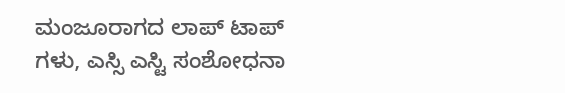ಮಂಜೂರಾಗದ ಲಾಪ್ ಟಾಪ್ ಗಳು, ಎಸ್ಸಿ ಎಸ್ಟಿ ಸಂಶೋಧನಾ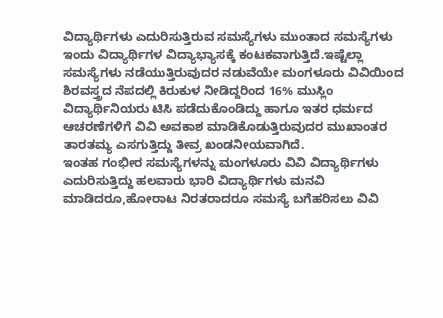ವಿದ್ಯಾರ್ಥಿಗಳು ಎದುರಿಸುತ್ತಿರುವ ಸಮಸ್ಯೆಗಳು ಮುಂತಾದ ಸಮಸ್ಯೆಗಳು ಇಂದು ವಿದ್ಯಾರ್ಥಿಗಳ ವಿದ್ಯಾಭ್ಯಾಸಕ್ಕೆ ಕಂಟಕವಾಗುತ್ತಿದೆ.ಇಷ್ಟೆಲ್ಲಾ ಸಮಸ್ಯೆಗಳು ನಡೆಯುತ್ತಿರುವುದರ ನಡುವೆಯೇ ಮಂಗಳೂರು ವಿವಿಯಿಂದ ಶಿರವಸ್ತ್ರದ ನೆಪದಲ್ಲಿ ಕಿರುಕುಳ ನೀಡಿದ್ದರಿಂದ 16% ಮುಸ್ಲಿಂ ವಿದ್ಯಾರ್ಥಿನಿಯರು ಟಿಸಿ ಪಡೆದುಕೊಂಡಿದ್ದು ಹಾಗೂ ಇತರ ಧರ್ಮದ ಆಚರಣೆಗಳಿಗೆ ವಿವಿ ಅವಕಾಶ ಮಾಡಿಕೊಡುತ್ತಿರುವುದರ ಮುಖಾಂತರ ತಾರತಮ್ಯ ಎಸಗುತ್ತಿದ್ದು ತೀವ್ರ ಖಂಡನೀಯವಾಗಿದೆ.
ಇಂತಹ ಗಂಭೀರ ಸಮಸ್ಯೆಗಳನ್ನು ಮಂಗಳೂರು ವಿವಿ ವಿದ್ಯಾರ್ಥಿಗಳು ಎದುರಿಸುತ್ತಿದ್ದು ಹಲವಾರು ಭಾರಿ ವಿದ್ಯಾರ್ಥಿಗಳು ಮನವಿ ಮಾಡಿದರೂ,ಹೋರಾಟ ನಿರತರಾದರೂ ಸಮಸ್ಯೆ ಬಗೆಹರಿಸಲು ವಿವಿ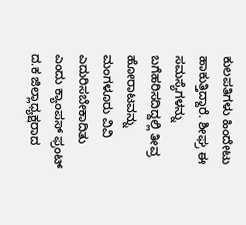ಕುಲಪತಿಗಳು ಹಿಂದೇಟು ಹಾಕುತ್ತಿದ್ದಾರೆ. ಶೀಘ್ರ ಈ ಸಮಸ್ಯೆಗಳನ್ನು ಬಗೆಹರಿಸದಿದ್ದಲ್ಲಿ ತೀವ್ರ ಹೋರಾಟವನ್ನು ಮಂಗಳೂರು ವಿವಿ ಎದುರಿಸಬೇಕಾದಿತು ಎಂದು ಕ್ಯಾಂಪಸ್ ಫ್ರಂಟ್ ದ.ಕ ಜಿಲ್ಲಾಧ್ಯಕ್ಷರಾದ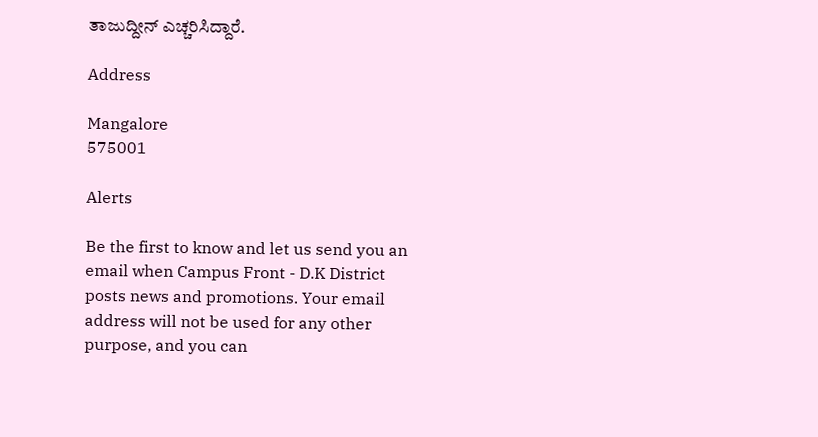ತಾಜುದ್ದೀನ್ ಎಚ್ಚರಿಸಿದ್ದಾರೆ.

Address

Mangalore
575001

Alerts

Be the first to know and let us send you an email when Campus Front - D.K District posts news and promotions. Your email address will not be used for any other purpose, and you can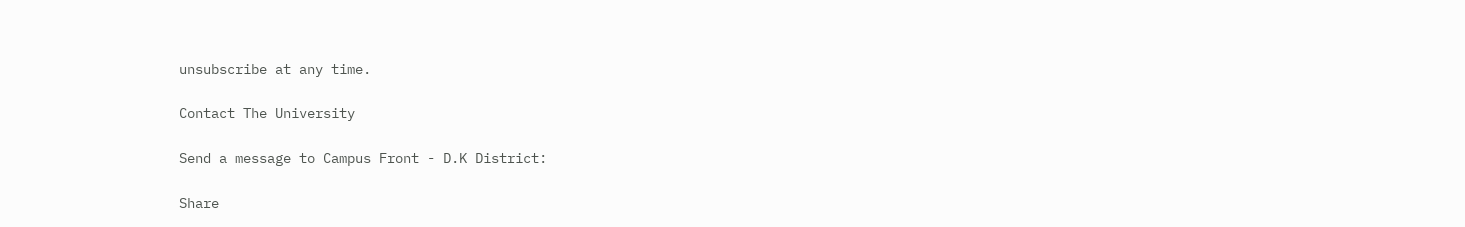unsubscribe at any time.

Contact The University

Send a message to Campus Front - D.K District:

Share